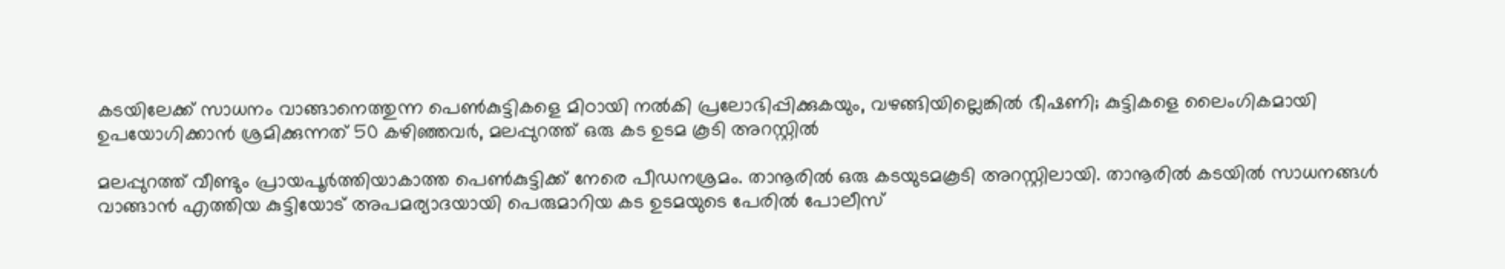കടയിലേക്ക് സാധനം വാങ്ങാനെത്തുന്ന പെൺകുട്ടികളെ മിഠായി നൽകി പ്രലോഭിപ്പിക്കുകയും, വഴങ്ങിയില്ലെങ്കിൽ ഭീഷണി; കുട്ടികളെ ലൈംഗികമായി ഉപയോഗിക്കാൻ ശ്രമിക്കുന്നത് 50 കഴിഞ്ഞവർ, മലപ്പുറത്ത് ഒരു കട ഉടമ കൂടി അറസ്റ്റിൽ

മലപ്പുറത്ത് വീണ്ടും പ്രായപൂർത്തിയാകാത്ത പെൺകുട്ടിക്ക് നേരെ പീഡനശ്രമം. താനൂരിൽ ഒരു കടയുടമകൂടി അറസ്റ്റിലായി. താനൂരിൽ കടയിൽ സാധനങ്ങൾ വാങ്ങാൻ എത്തിയ കുട്ടിയോട് അപമര്യാദയായി പെരുമാറിയ കട ഉടമയുടെ പേരിൽ പോലീസ്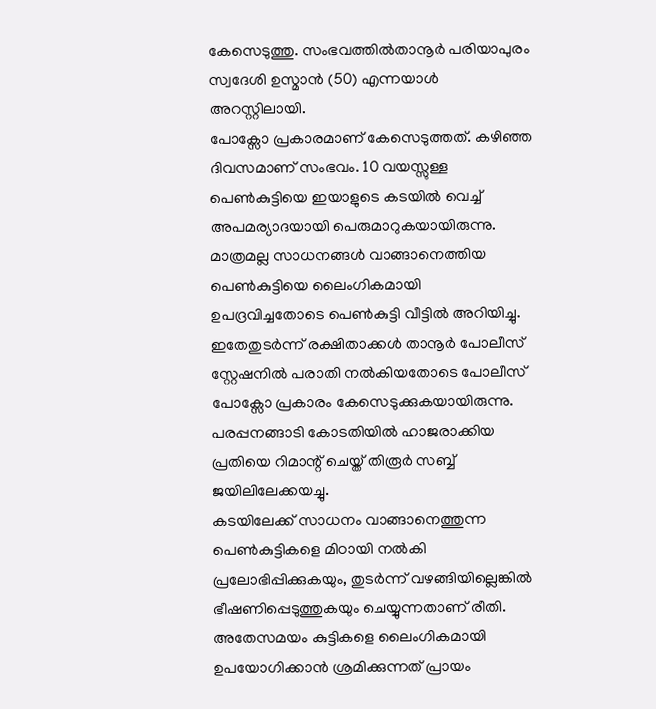കേസെടുത്തു. സംഭവത്തിൽതാനൂർ പരിയാപുരം സ്വദേശി ഉസ്മാൻ (50) എന്നയാൾ അറസ്റ്റിലായി.
പോക്സോ പ്രകാരമാണ് കേസെടുത്തത്. കഴിഞ്ഞ ദിവസമാണ് സംഭവം. 10 വയസ്സുള്ള പെൺകുട്ടിയെ ഇയാളുടെ കടയിൽ വെച്ച് അപമര്യാദയായി പെരുമാറുകയായിരുന്നു. മാത്രമല്ല സാധനങ്ങൾ വാങ്ങാനെത്തിയ പെൺകുട്ടിയെ ലൈംഗികമായി ഉപദ്രവിച്ചതോടെ പെൺകുട്ടി വീട്ടിൽ അറിയിച്ചു. ഇതേതുടർന്ന് രക്ഷിതാക്കൾ താനൂർ പോലീസ് സ്റ്റേഷനിൽ പരാതി നൽകിയതോടെ പോലീസ് പോക്സോ പ്രകാരം കേസെടുക്കുകയായിരുന്നു. പരപ്പനങ്ങാടി കോടതിയിൽ ഹാജരാക്കിയ പ്രതിയെ റിമാന്റ് ചെയ്ത് തിരൂർ സബ്ബ് ജയിലിലേക്കയച്ചു.
കടയിലേക്ക് സാധനം വാങ്ങാനെത്തുന്ന പെൺകുട്ടികളെ മിഠായി നൽകി പ്രലോഭിപ്പിക്കുകയും, തുടർന്ന് വഴങ്ങിയില്ലെങ്കിൽ ഭീഷണിപ്പെടുത്തുകയും ചെയ്യുന്നതാണ് രീതി. അതേസമയം കുട്ടികളെ ലൈംഗികമായി ഉപയോഗിക്കാൻ ശ്രമിക്കുന്നത് പ്രായം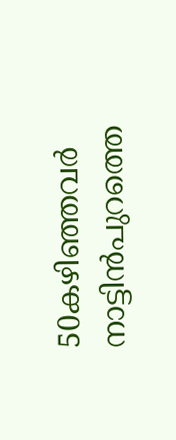50കഴിഞ്ഞവർ നാട്ടിൻപുറത്തെ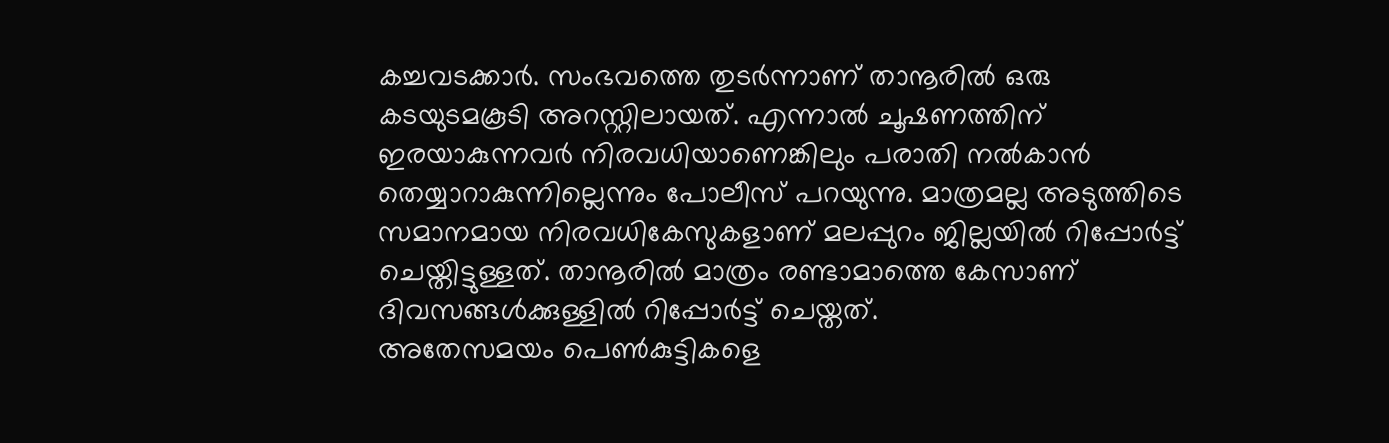കച്ചവടക്കാർ. സംഭവത്തെ തുടർന്നാണ് താനൂരിൽ ഒരു കടയുടമകൂടി അറസ്റ്റിലായത്. എന്നാൽ ചൂഷണത്തിന് ഇരയാകുന്നവർ നിരവധിയാണെങ്കിലും പരാതി നൽകാൻ തെയ്യാറാകുന്നില്ലെന്നും പോലീസ് പറയുന്നു. മാത്രമല്ല അടുത്തിടെ സമാനമായ നിരവധികേസുകളാണ് മലപ്പുറം ജില്ലയിൽ റിപ്പോർട്ട് ചെയ്തിട്ടുള്ളത്. താനൂരിൽ മാത്രം രണ്ടാമാത്തെ കേസാണ് ദിവസങ്ങൾക്കുള്ളിൽ റിപ്പോർട്ട് ചെയ്തത്.
അതേസമയം പെൺകുട്ടികളെ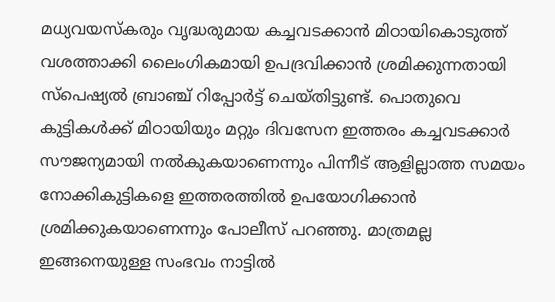മധ്യവയസ്കരും വൃദ്ധരുമായ കച്ചവടക്കാൻ മിഠായികൊടുത്ത് വശത്താക്കി ലൈംഗികമായി ഉപദ്രവിക്കാൻ ശ്രമിക്കുന്നതായി സ്പെഷ്യൽ ബ്രാഞ്ച് റിപ്പോർട്ട് ചെയ്തിട്ടുണ്ട്. പൊതുവെ കുട്ടികൾക്ക് മിഠായിയും മറ്റും ദിവസേന ഇത്തരം കച്ചവടക്കാർ സൗജന്യമായി നൽകുകയാണെന്നും പിന്നീട് ആളില്ലാത്ത സമയം നോക്കികുട്ടികളെ ഇത്തരത്തിൽ ഉപയോഗിക്കാൻ ശ്രമിക്കുകയാണെന്നും പോലീസ് പറഞ്ഞു. മാത്രമല്ല ഇങ്ങനെയുള്ള സംഭവം നാട്ടിൽ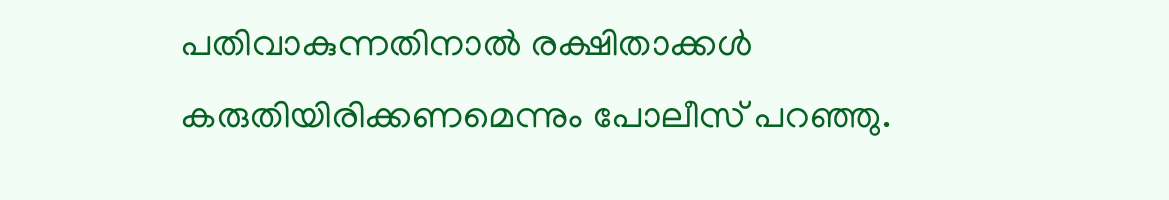പതിവാകുന്നതിനാൽ രക്ഷിതാക്കൾ കരുതിയിരിക്കണമെന്നും പോലീസ് പറഞ്ഞു.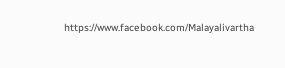https://www.facebook.com/Malayalivartha